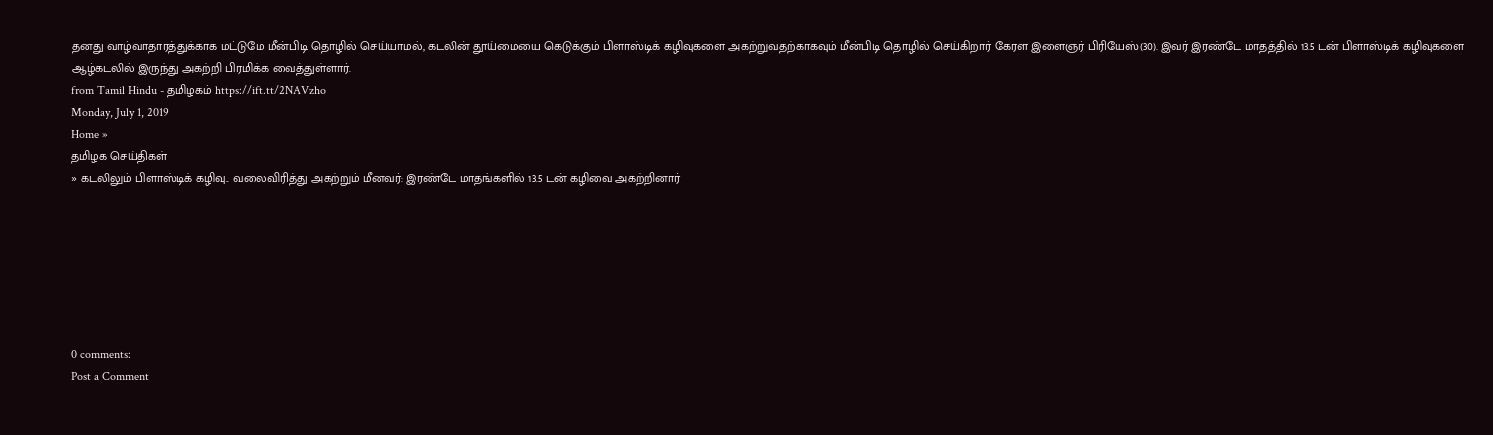தனது வாழ்வாதாரத்துக்காக மட்டுமே மீன்பிடி தொழில் செய்யாமல், கடலின் தூய்மையை கெடுக்கும் பிளாஸ்டிக் கழிவுகளை அகற்றுவதற்காகவும் மீன்பிடி தொழில் செய்கிறார் கேரள இளைஞர் பிரியேஸ்(30). இவர் இரண்டே மாதத்தில் 13.5 டன் பிளாஸ்டிக் கழிவுகளை ஆழ்கடலில் இருந்து அகற்றி பிரமிக்க வைத்துள்ளார்.
from Tamil Hindu - தமிழகம் https://ift.tt/2NAVzho
Monday, July 1, 2019
Home »
தமிழக செய்திகள்
» கடலிலும் பிளாஸ்டிக் கழிவு.. வலைவிரித்து அகற்றும் மீனவர்: இரண்டே மாதங்களில் 13.5 டன் கழிவை அகற்றினார்







0 comments:
Post a Comment